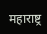महाराष्ट्र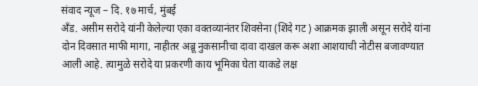संवाद न्यूज – दि. १७ मार्च, मुंबई
अँड. असीम सरोदे यांनी केलेल्या एका वक्तव्यानंतर शिवसेना (शिंदे गट) आक्रमक झाली असून सरोदे यांना दोन दिवसात माफी मागा, नाहीतर अब्रू नुकसानीचा दावा दाखल करू अशा आशयाची नोटीस बजावण्यात आली आहे. त्यामुळे सरोदे या प्रकरणी काय भूमिका घेता याकडे लक्ष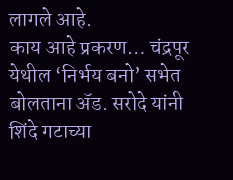लागले आहे.
काय आहे प्रकरण… चंद्रपूर येथील ‘निर्भय बनो’ सभेत बोलताना ॲड. सरोदे यांनी शिंदे गटाच्या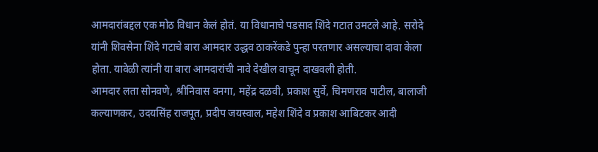आमदारांबद्दल एक मोठ विधान केलं होतं. या विधानाचे पडसाद शिंदे गटात उमटले आहे. सरोदे यांनी शिवसेना शिंदे गटाचे बारा आमदार उद्धव ठाकरेंकडे पुन्हा परतणार असल्याचा दावा केला होता. यावेळी त्यांनी या बारा आमदारांची नावे देखील वाचून दाखवली होती.
आमदार लता सोनवणे, श्रीनिवास वनगा, महेंद्र दळवी, प्रकाश सुर्वे, चिमणराव पाटील, बालाजी कल्याणकर, उदयसिंह राजपूत, प्रदीप जयस्वाल, महेश शिंदे व प्रकाश आबिटकर आदी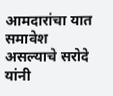आमदारांचा यात समावेश असल्याचे सरोदे यांनी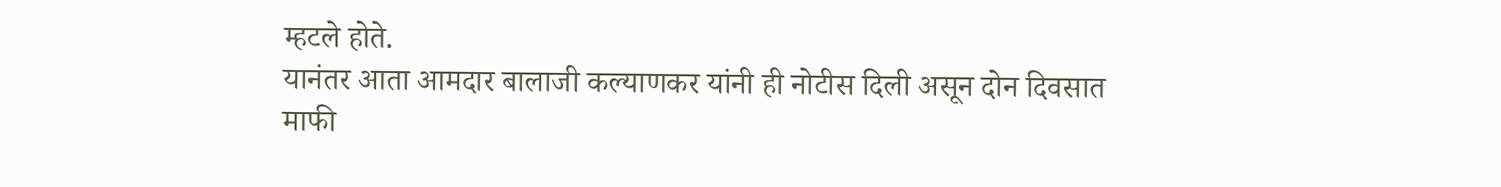म्हटले होते.
यानंतर आता आमदार बालाजी कल्याणकर यांनी ही नोटीस दिली असून दोन दिवसात माफी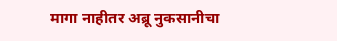मागा नाहीतर अब्रू नुकसानीचा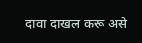दावा दाखल करू असे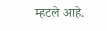म्हटले आहे.